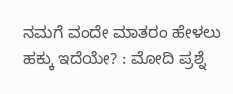ನಮಗೆ ವಂದೇ ಮಾತರಂ ಹೇಳಲು ಹಕ್ಕು ಇದೆಯೇ? : ಮೋದಿ ಪ್ರಶ್ನೆ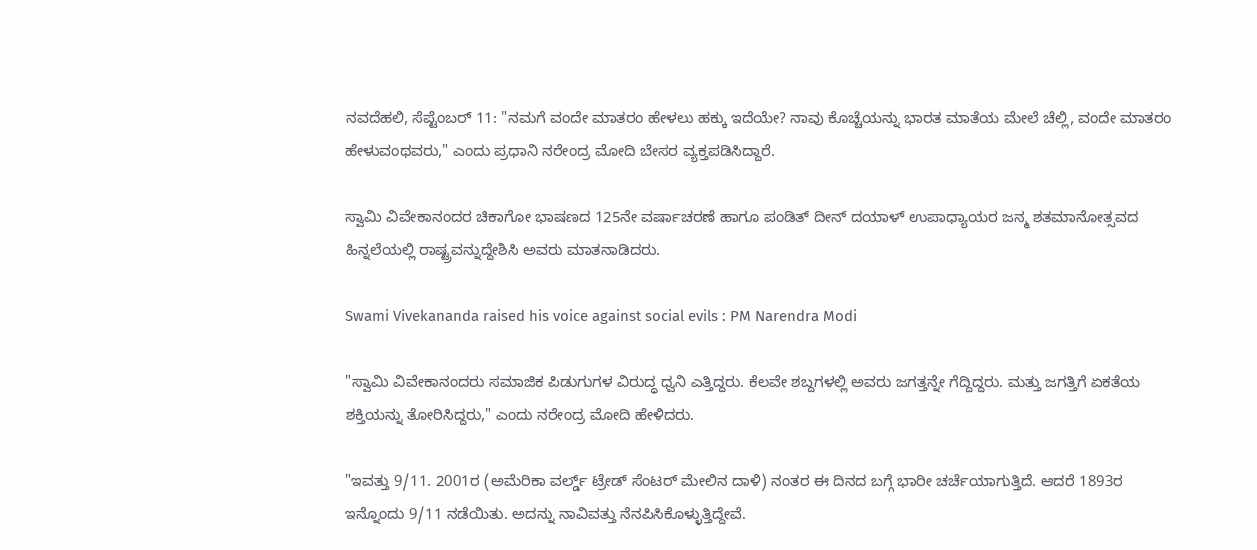ನವದೆಹಲಿ, ಸೆಪ್ಟೆಂಬರ್ 11: "ನಮಗೆ ವಂದೇ ಮಾತರಂ ಹೇಳಲು ಹಕ್ಕು ಇದೆಯೇ? ನಾವು ಕೊಚ್ಚೆಯನ್ನು ಭಾರತ ಮಾತೆಯ ಮೇಲೆ ಚೆಲ್ಲಿ, ವಂದೇ ಮಾತರಂ ಹೇಳುವಂಥವರು," ಎಂದು ಪ್ರಧಾನಿ ನರೇಂದ್ರ ಮೋದಿ ಬೇಸರ ವ್ಯಕ್ತಪಡಿಸಿದ್ದಾರೆ.

ಸ್ವಾಮಿ ವಿವೇಕಾನಂದರ ಚಿಕಾಗೋ ಭಾಷಣದ 125ನೇ ವರ್ಷಾಚರಣೆ ಹಾಗೂ ಪಂಡಿತ್ ದೀನ್ ದಯಾಳ್ ಉಪಾಧ್ಯಾಯರ ಜನ್ಮ ಶತಮಾನೋತ್ಸವದ ಹಿನ್ನಲೆಯಲ್ಲಿ ರಾಷ್ಟ್ರವನ್ನುದ್ದೇಶಿಸಿ ಅವರು ಮಾತನಾಡಿದರು.

Swami Vivekananda raised his voice against social evils : PM Narendra Modi

"ಸ್ವಾಮಿ ವಿವೇಕಾನಂದರು ಸಮಾಜಿಕ ಪಿಡುಗುಗಳ ವಿರುದ್ಧ ಧ್ವನಿ ಎತ್ತಿದ್ದರು. ಕೆಲವೇ ಶಬ್ದಗಳಲ್ಲಿ ಅವರು ಜಗತ್ತನ್ನೇ ಗೆದ್ದಿದ್ದರು. ಮತ್ತು ಜಗತ್ತಿಗೆ ಏಕತೆಯ ಶಕ್ತಿಯನ್ನು ತೋರಿಸಿದ್ದರು," ಎಂದು ನರೇಂದ್ರ ಮೋದಿ ಹೇಳಿದರು.

"ಇವತ್ತು 9/11. 2001ರ (ಅಮೆರಿಕಾ ವರ್ಲ್ಡ್ ಟ್ರೇಡ್ ಸೆಂಟರ್ ಮೇಲಿನ ದಾಳಿ) ನಂತರ ಈ ದಿನದ ಬಗ್ಗೆ ಭಾರೀ ಚರ್ಚೆಯಾಗುತ್ತಿದೆ. ಆದರೆ 1893ರ ಇನ್ನೊಂದು 9/11 ನಡೆಯಿತು. ಅದನ್ನು ನಾವಿವತ್ತು ನೆನಪಿಸಿಕೊಳ್ಳುತ್ತಿದ್ದೇವೆ.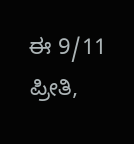ಈ 9/11 ಪ್ರೀತಿ,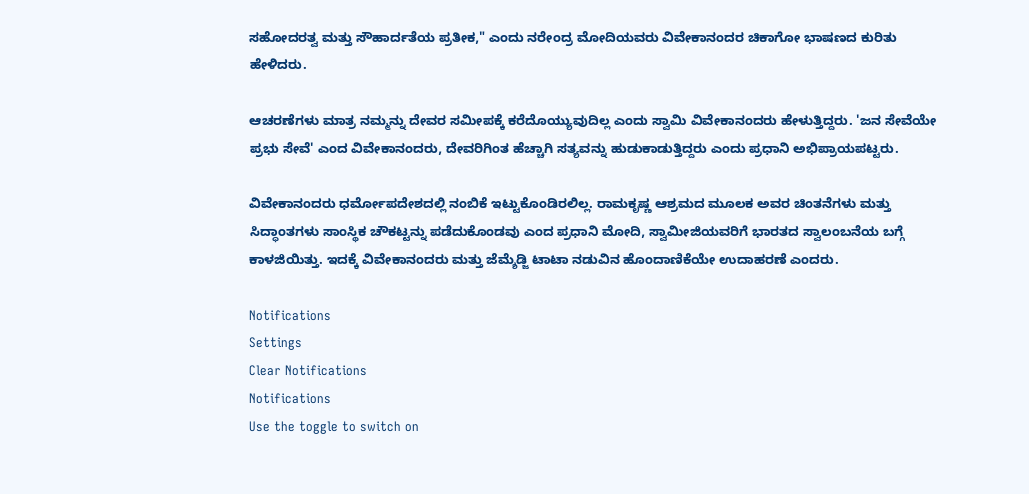ಸಹೋದರತ್ವ ಮತ್ತು ಸೌಹಾರ್ದತೆಯ ಪ್ರತೀಕ," ಎಂದು ನರೇಂದ್ರ ಮೋದಿಯವರು ವಿವೇಕಾನಂದರ ಚಿಕಾಗೋ ಭಾಷಣದ ಕುರಿತು ಹೇಳಿದರು.

ಆಚರಣೆಗಳು ಮಾತ್ರ ನಮ್ಮನ್ನು ದೇವರ ಸಮೀಪಕ್ಕೆ ಕರೆದೊಯ್ಯುವುದಿಲ್ಲ ಎಂದು ಸ್ವಾಮಿ ವಿವೇಕಾನಂದರು ಹೇಳುತ್ತಿದ್ದರು. 'ಜನ ಸೇವೆಯೇ ಪ್ರಭು ಸೇವೆ' ಎಂದ ವಿವೇಕಾನಂದರು, ದೇವರಿಗಿಂತ ಹೆಚ್ಚಾಗಿ ಸತ್ಯವನ್ನು ಹುಡುಕಾಡುತ್ತಿದ್ದರು ಎಂದು ಪ್ರಧಾನಿ ಅಭಿಪ್ರಾಯಪಟ್ಟರು.

ವಿವೇಕಾನಂದರು ಧರ್ಮೋಪದೇಶದಲ್ಲಿ ನಂಬಿಕೆ ಇಟ್ಟುಕೊಂಡಿರಲಿಲ್ಲ. ರಾಮಕೃಷ್ಣ ಆಶ್ರಮದ ಮೂಲಕ ಅವರ ಚಿಂತನೆಗಳು ಮತ್ತು ಸಿದ್ಧಾಂತಗಳು ಸಾಂಸ್ಥಿಕ ಚೌಕಟ್ಟನ್ನು ಪಡೆದುಕೊಂಡವು ಎಂದ ಪ್ರಧಾನಿ ಮೋದಿ, ಸ್ವಾಮೀಜಿಯವರಿಗೆ ಭಾರತದ ಸ್ವಾಲಂಬನೆಯ ಬಗ್ಗೆ ಕಾಳಜಿಯಿತ್ತು. ಇದಕ್ಕೆ ವಿವೇಕಾನಂದರು ಮತ್ತು ಜೆಮ್ಶೆಡ್ಜಿ ಟಾಟಾ ನಡುವಿನ ಹೊಂದಾಣಿಕೆಯೇ ಉದಾಹರಣೆ ಎಂದರು.

Notifications
Settings
Clear Notifications
Notifications
Use the toggle to switch on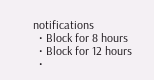notifications
  • Block for 8 hours
  • Block for 12 hours
  •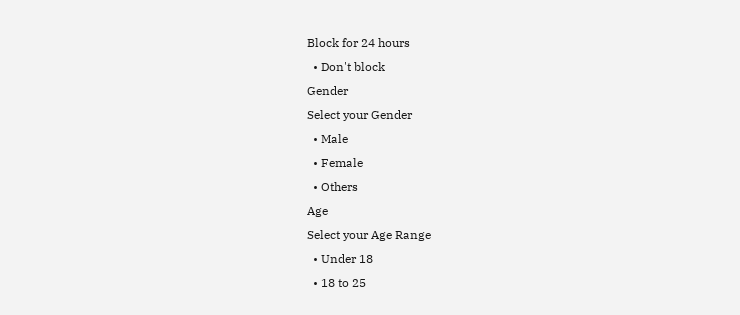Block for 24 hours
  • Don't block
Gender
Select your Gender
  • Male
  • Female
  • Others
Age
Select your Age Range
  • Under 18
  • 18 to 25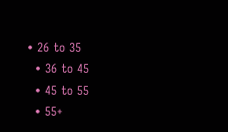• 26 to 35
  • 36 to 45
  • 45 to 55
  • 55+